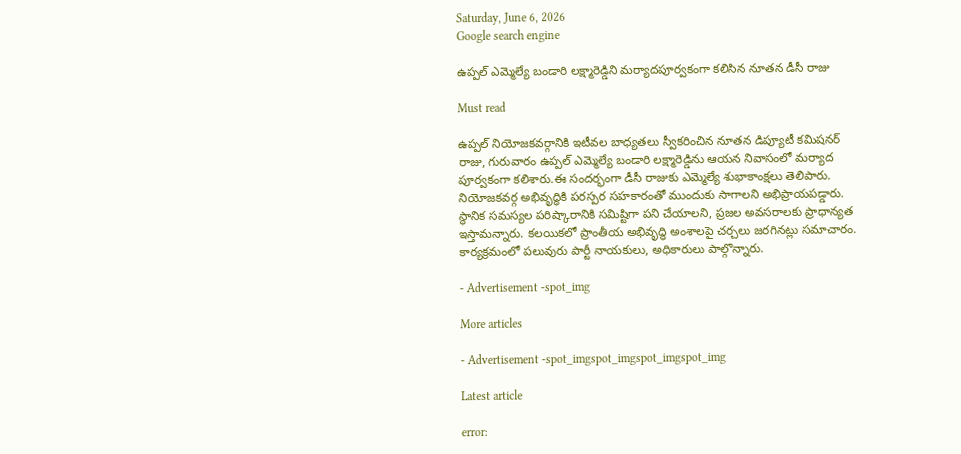Saturday, June 6, 2026
Google search engine

ఉప్పల్ ఎమ్మెల్యే బండారి లక్ష్మారెడ్డిని మర్యాదపూర్వకంగా కలిసిన నూతన డీసీ రాజు

Must read

ఉప్పల్ నియోజకవర్గానికి ఇటీవల బాధ్యతలు స్వీకరించిన నూతన డిప్యూటీ కమిషనర్ రాజు, గురువారం ఉప్పల్ ఎమ్మెల్యే బండారి లక్ష్మారెడ్డిను ఆయన నివాసంలో మర్యాద పూర్వకంగా కలిశారు.ఈ సందర్భంగా డీసీ రాజుకు ఎమ్మెల్యే శుభాకాంక్షలు తెలిపారు. నియోజకవర్గ అభివృద్ధికి పరస్పర సహకారంతో ముందుకు సాగాలని అభిప్రాయపడ్డారు. స్థానిక సమస్యల పరిష్కారానికి సమిష్టిగా పని చేయాలని, ప్రజల అవసరాలకు ప్రాధాన్యత ఇస్తామన్నారు. కలయికలో ప్రాంతీయ అభివృద్ధి అంశాలపై చర్చలు జరగినట్లు సమాచారం. కార్యక్రమంలో పలువురు పార్టీ నాయకులు, అధికారులు పాల్గొన్నారు.

- Advertisement -spot_img

More articles

- Advertisement -spot_imgspot_imgspot_imgspot_img

Latest article

error: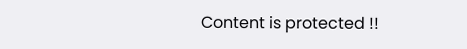Content is protected !!